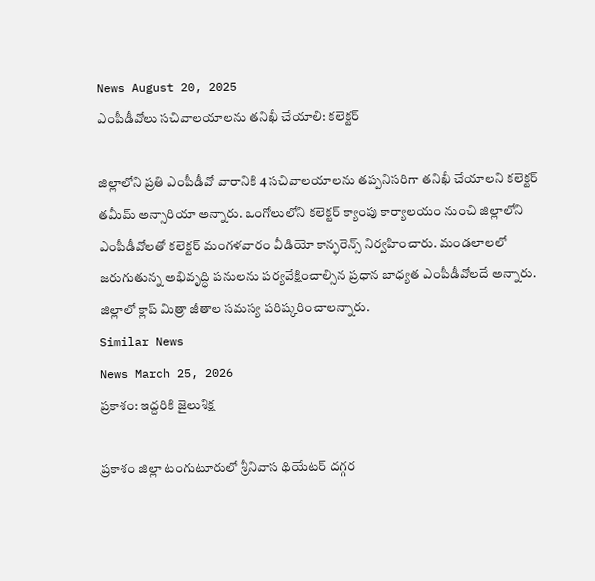News August 20, 2025
ఎంపీడీవోలు సచివాలయాలను తనిఖీ చేయాలి: కలెక్టర్

జిల్లాలోని ప్రతి ఎంపీడీవో వారానికి 4 సచివాలయాలను తప్పనిసరిగా తనిఖీ చేయాలని కలెక్టర్ తమీమ్ అన్సారియా అన్నారు. ఒంగోలులోని కలెక్టర్ క్యాంపు కార్యాలయం నుంచి జిల్లాలోని ఎంపీడీవోలతో కలెక్టర్ మంగళవారం వీడియో కాన్ఫరెన్స్ నిర్వహించారు. మండలాలలో జరుగుతున్న అభివృద్ధి పనులను పర్యవేక్షించాల్సిన ప్రధాన బాధ్యత ఎంపీడీవోలదే అన్నారు. జిల్లాలో క్లాప్ మిత్రా జీతాల సమస్య పరిష్కరించాలన్నారు.
Similar News
News March 25, 2026
ప్రకాశం: ఇద్దరికి జైలుశిక్ష

ప్రకాశం జిల్లా టంగుటూరులో శ్రీనివాస థియేటర్ దగ్గర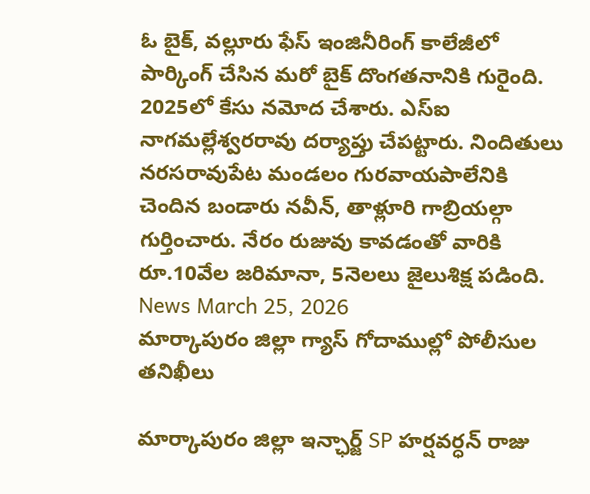ఓ బైక్, వల్లూరు ఫేస్ ఇంజినీరింగ్ కాలేజీలో పార్కింగ్ చేసిన మరో బైక్ దొంగతనానికి గురైంది. 2025లో కేసు నమోద చేశారు. ఎస్ఐ నాగమల్లేశ్వరరావు దర్యాప్తు చేపట్టారు. నిందితులు నరసరావుపేట మండలం గురవాయపాలేనికి చెందిన బండారు నవీన్, తాళ్లూరి గాబ్రియల్గా గుర్తించారు. నేరం రుజువు కావడంతో వారికి రూ.10వేల జరిమానా, 5నెలలు జైలుశిక్ష పడింది.
News March 25, 2026
మార్కాపురం జిల్లా గ్యాస్ గోదాముల్లో పోలీసుల తనిఖీలు

మార్కాపురం జిల్లా ఇన్ఛార్జ్ SP హర్షవర్ధన్ రాజు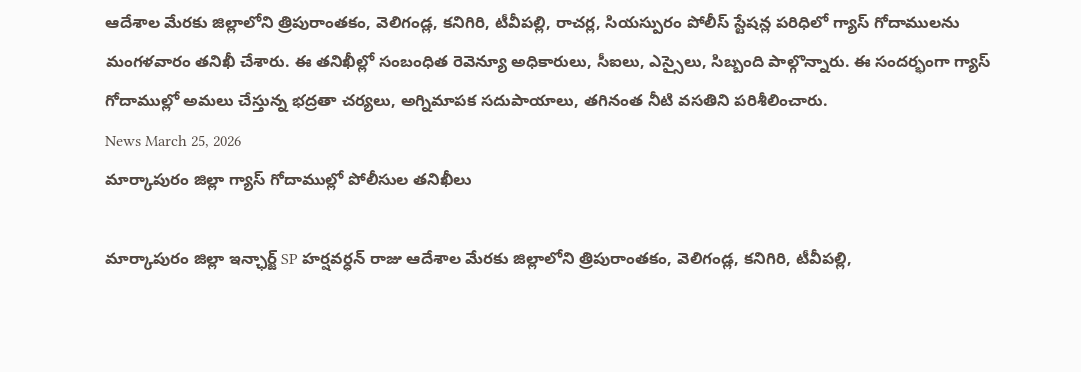ఆదేశాల మేరకు జిల్లాలోని త్రిపురాంతకం, వెలిగండ్ల, కనిగిరి, టీవీపల్లి, రాచర్ల, సియస్పురం పోలీస్ స్టేషన్ల పరిధిలో గ్యాస్ గోదాములను మంగళవారం తనిఖీ చేశారు. ఈ తనిఖీల్లో సంబంధిత రెవెన్యూ అధికారులు, సీఐలు, ఎస్సైలు, సిబ్బంది పాల్గొన్నారు. ఈ సందర్భంగా గ్యాస్ గోదాముల్లో అమలు చేస్తున్న భద్రతా చర్యలు, అగ్నిమాపక సదుపాయాలు, తగినంత నీటి వసతిని పరిశీలించారు.
News March 25, 2026
మార్కాపురం జిల్లా గ్యాస్ గోదాముల్లో పోలీసుల తనిఖీలు

మార్కాపురం జిల్లా ఇన్ఛార్జ్ SP హర్షవర్ధన్ రాజు ఆదేశాల మేరకు జిల్లాలోని త్రిపురాంతకం, వెలిగండ్ల, కనిగిరి, టీవీపల్లి,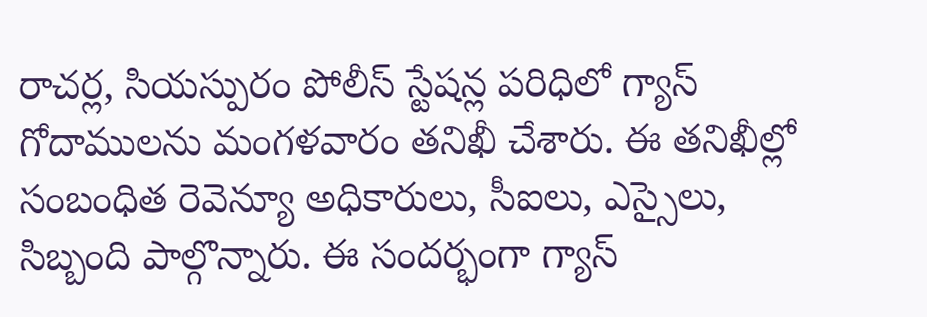రాచర్ల, సియస్పురం పోలీస్ స్టేషన్ల పరిధిలో గ్యాస్ గోదాములను మంగళవారం తనిఖీ చేశారు. ఈ తనిఖీల్లో సంబంధిత రెవెన్యూ అధికారులు, సీఐలు, ఎస్సైలు, సిబ్బంది పాల్గొన్నారు. ఈ సందర్భంగా గ్యాస్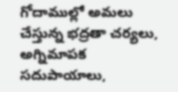గోదాముల్లో అమలు చేస్తున్న భద్రతా చర్యలు, అగ్నిమాపక సదుపాయాలు,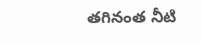తగినంత నీటి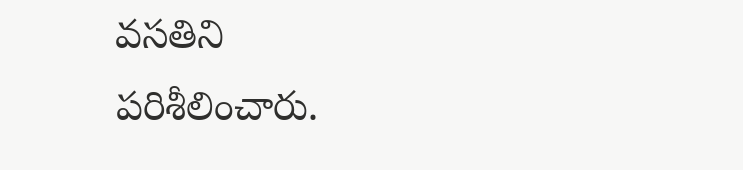వసతిని పరిశీలించారు.